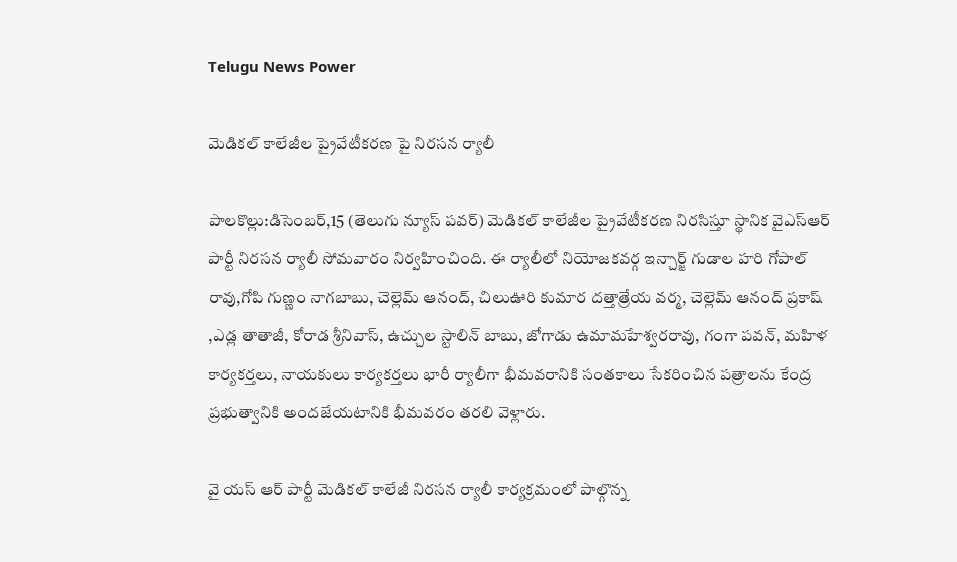Telugu News Power

మెడికల్ కాలేజీల ప్రైవేటీకరణ పై నిరసన ర్యాలీ

పాలకొల్లు:డిసెంబర్,15 (తెలుగు న్యూస్ పవర్) మెడికల్ కాలేజీల ప్రైవేటీకరణ నిరసిస్తూ స్థానిక వైఎస్ఆర్ పార్టీ నిరసన ర్యాలీ సోమవారం నిర్వహించింది. ఈ ర్యాలీలో నియోజకవర్గ ఇన్చార్జ్ గుడాల హరి గోపాల్ రావు,గోపి గుణ్ణం నాగబాబు, చెల్లెమ్ ఆనంద్, చిలుఊరి కుమార దత్తాత్రేయ వర్మ, చెల్లెమ్ ఆనంద్ ప్రకాష్ ,ఎడ్ల తాతాజీ, కోరాడ శ్రీనివాస్, ఉచ్చుల స్టాలిన్ బాబు, జోగాడు ఉమామహేశ్వరరావు, గంగా పవన్, మహిళ కార్యకర్తలు, నాయకులు కార్యకర్తలు భారీ ర్యాలీగా భీమవరానికి సంతకాలు సేకరించిన పత్రాలను కేంద్ర ప్రభుత్వానికి అందజేయటానికి భీమవరం తరలి వెళ్లారు.

వై యస్ ఆర్ పార్టీ మెడికల్ కాలేజీ నిరసన ర్యాలీ కార్యక్రమంలో పాల్గొన్న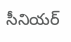సీనియర్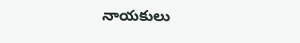నాయకులు